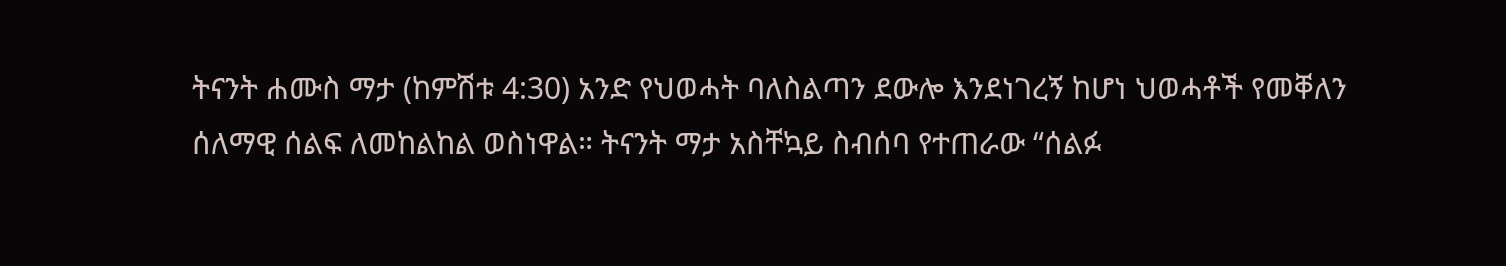ትናንት ሐሙስ ማታ (ከምሽቱ 4:30) አንድ የህወሓት ባለስልጣን ደውሎ እንደነገረኝ ከሆነ ህወሓቶች የመቐለን ሰለማዊ ሰልፍ ለመከልከል ወስነዋል። ትናንት ማታ አስቸኳይ ስብሰባ የተጠራው “ሰልፉ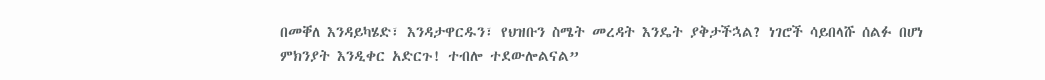በመቐለ እንዳይካሄድ፣ እንዳታዋርዱን፣ የህዝቡን ስሜት መረዳት እንዴት ያቅታችኋል? ነገሮች ሳይበላሹ ሰልፉ በሆነ ምክንያት እንዲቀር አድርጉ! ተብሎ ተደውሎልናል”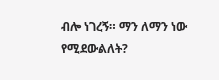ብሎ ነገረኝ። ማን ለማን ነው የሚደውልለት?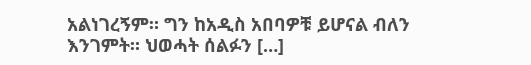አልነገረኝም። ግን ከአዲስ አበባዎቹ ይሆናል ብለን እንገምት። ህወሓት ሰልፉን […]